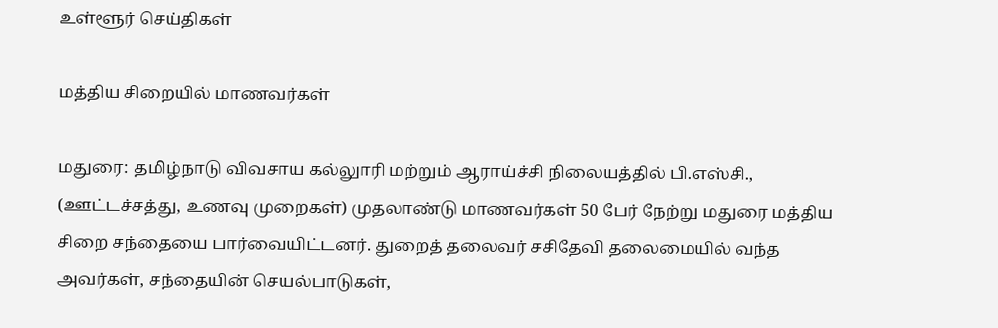உள்ளூர் செய்திகள்

மத்திய சிறையில் மாணவர்கள்

மதுரை: தமிழ்நாடு விவசாய கல்லுாரி மற்றும் ஆராய்ச்சி நிலையத்தில் பி.எஸ்சி., (ஊட்டச்சத்து, உணவு முறைகள்) முதலாண்டு மாணவர்கள் 50 பேர் நேற்று மதுரை மத்திய சிறை சந்தையை பார்வையிட்டனர். துறைத் தலைவர் சசிதேவி தலைமையில் வந்த அவர்கள், சந்தையின் செயல்பாடுகள்,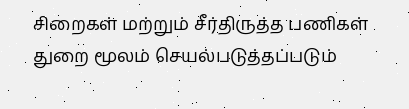சிறைகள் மற்றும் சீர்திருத்த பணிகள் துறை மூலம் செயல்படுத்தப்படும்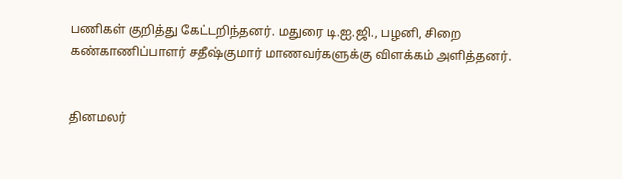பணிகள் குறித்து கேட்டறிந்தனர். மதுரை டி.ஐ.ஜி., பழனி, சிறை கண்காணிப்பாளர் சதீஷ்குமார் மாணவர்களுக்கு விளக்கம் அளித்தனர்.


தினமலர்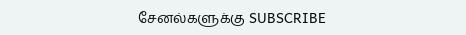சேனல்களுக்கு SUBSCRIBE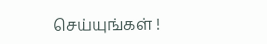செய்யுங்கள் !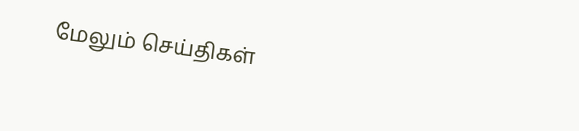மேலும் செய்திகள்